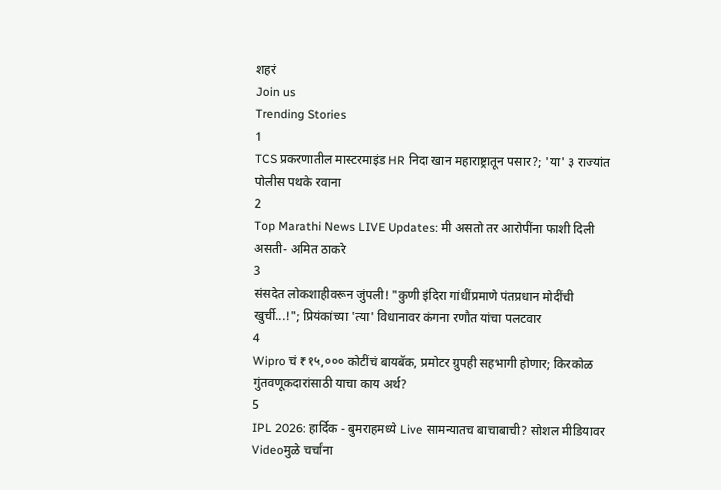शहरं
Join us
Trending Stories
1
TCS प्रकरणातील मास्टरमाइंड HR निदा खान महाराष्ट्रातून पसार?; 'या' ३ राज्यांत पोलीस पथके रवाना
2
Top Marathi News LIVE Updates: मी असतो तर आरोपींना फाशी दिली असती- अमित ठाकरे
3
संसदेत लोकशाहीवरून जुंपली! "कुणी इंदिरा गांधींप्रमाणे पंतप्रधान मोदींची खुर्ची...!"; प्रियंकांच्या 'त्या' विधानावर कंगना रणौत यांचा पलटवार
4
Wipro चं ₹१५,००० कोटींचं बायबॅक, प्रमोटर ग्रुपही सहभागी होणार; किरकोळ गुंतवणूकदारांसाठी याचा काय अर्थ?
5
IPL 2026: हार्दिक - बुमराहमध्ये Live सामन्यातच बाचाबाची? सोशल मीडियावर Videoमुळे चर्चांना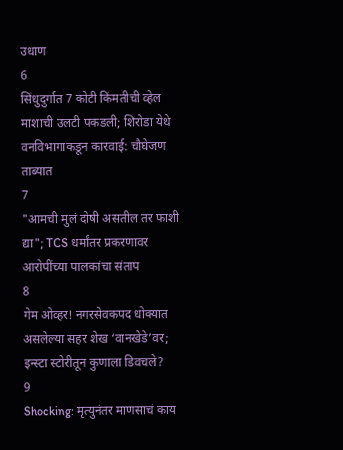उधाण
6
सिंधुदुर्गात 7 कोटी किंमतीची व्हेल माशाची उलटी पकडली; शिरोडा येथे वनविभागाकडून कारवाई: चौघेजण ताब्यात
7
"आमची मुलं दोषी असतील तर फाशी द्या"; TCS धर्मांतर प्रकरणावर आरोपींच्या पालकांचा संताप
8
गेम ओव्हर! नगरसेवकपद धोक्यात असलेल्या सहर शेख ‘वानखेडे’वर; इन्स्टा स्टोरीतून कुणाला डिवचले?
9
Shocking: मृत्युनंतर माणसाचं काय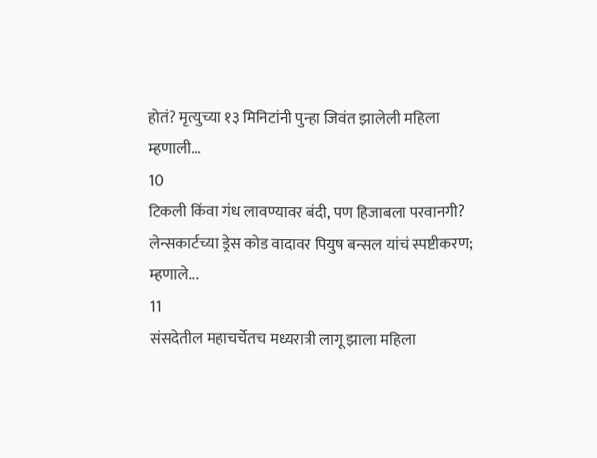होतं? मृत्युच्या १३ मिनिटांनी पुन्हा जिवंत झालेली महिला म्हणाली...
10
टिकली किंवा गंध लावण्यावर बंदी, पण हिजाबला परवानगी? लेन्सकार्टच्या ड्रेस कोड वादावर पियुष बन्सल यांचं स्पष्टीकरण; म्हणाले...
11
संसदेतील महाचर्चेतच मध्यरात्री लागू झाला महिला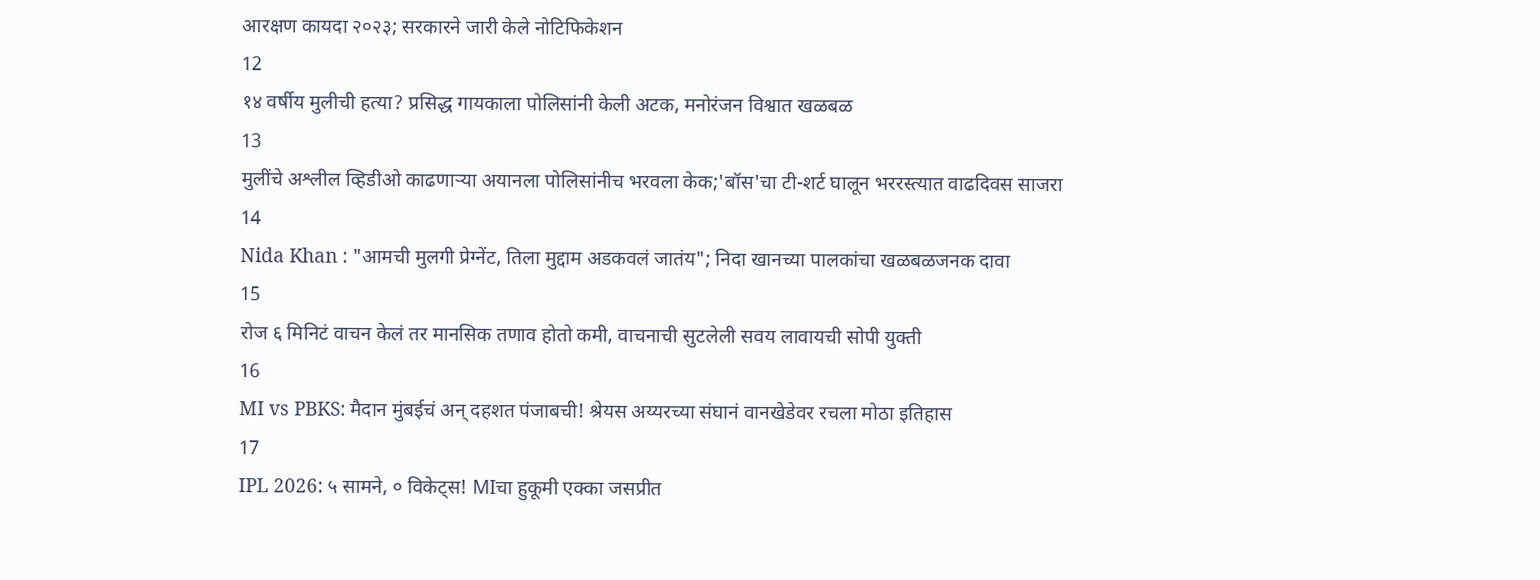आरक्षण कायदा २०२३; सरकारने जारी केले नोटिफिकेशन
12
१४ वर्षीय मुलीची हत्या? प्रसिद्ध गायकाला पोलिसांनी केली अटक, मनोरंजन विश्वात खळबळ
13
मुलींचे अश्लील व्हिडीओ काढणाऱ्या अयानला पोलिसांनीच भरवला केक;'बॉस'चा टी-शर्ट घालून भररस्त्यात वाढदिवस साजरा
14
Nida Khan : "आमची मुलगी प्रेग्‍नेंट, तिला मुद्दाम अडकवलं जातंय"; निदा खानच्या पालकांचा खळबळजनक दावा
15
रोज ६ मिनिटं वाचन केलं तर मानसिक तणाव होतो कमी, वाचनाची सुटलेली सवय लावायची सोपी युक्ती
16
MI vs PBKS: मैदान मुंबईचं अन् दहशत पंजाबची! श्रेयस अय्यरच्या संघानं वानखेडेवर रचला मोठा इतिहास
17
IPL 2026: ५ सामने, ० विकेट्स! MIचा हुकूमी एक्का जसप्रीत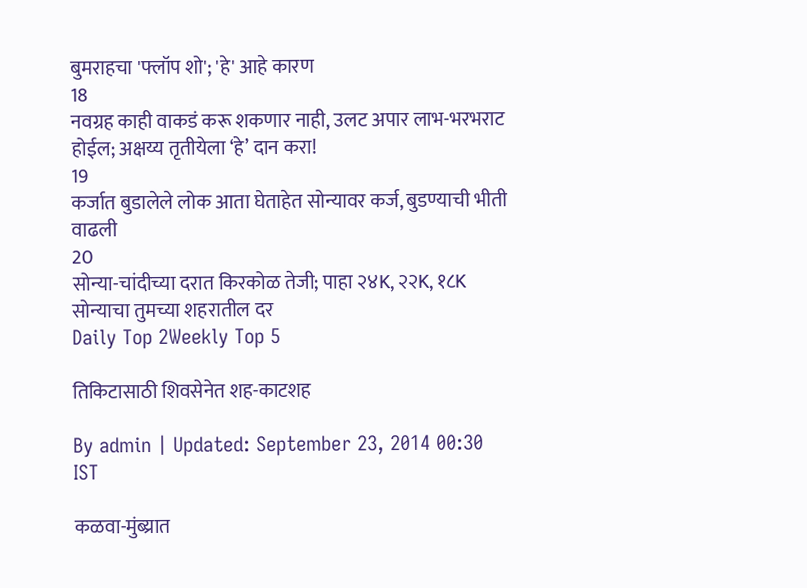बुमराहचा 'फ्लॉप शो'; 'हे' आहे कारण
18
नवग्रह काही वाकडं करू शकणार नाही, उलट अपार लाभ-भरभराट होईल; अक्षय्य तृतीयेला ‘हे’ दान करा!
19
कर्जात बुडालेले लोक आता घेताहेत सोन्यावर कर्ज, बुडण्याची भीती वाढली
20
सोन्या-चांदीच्या दरात किरकोळ तेजी; पाहा २४K, २२K, १८K सोन्याचा तुमच्या शहरातील दर
Daily Top 2Weekly Top 5

तिकिटासाठी शिवसेनेत शह-काटशह

By admin | Updated: September 23, 2014 00:30 IST

कळवा-मुंब्य्रात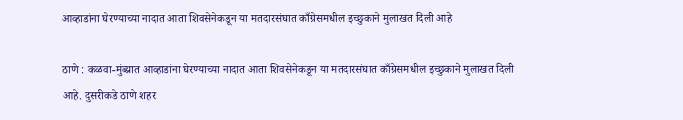आव्हाडांना घेरण्याच्या नादात आता शिवसेनेकडून या मतदारसंघात काँग्रेसमधील इच्छुकाने मुलाखत दिली आहे

ठाणे : कळवा-मुंब्य्रात आव्हाडांना घेरण्याच्या नादात आता शिवसेनेकडून या मतदारसंघात काँग्रेसमधील इच्छुकाने मुलाखत दिली आहे. दुसरीकडे ठाणे शहर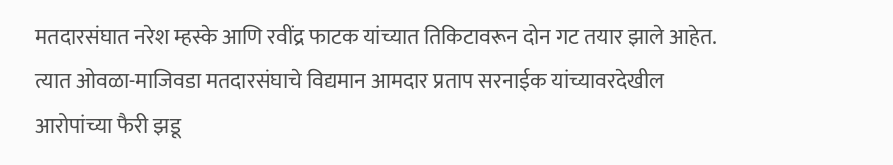मतदारसंघात नरेश म्हस्के आणि रवींद्र फाटक यांच्यात तिकिटावरून दोन गट तयार झाले आहेत. त्यात ओवळा-माजिवडा मतदारसंघाचे विद्यमान आमदार प्रताप सरनाईक यांच्यावरदेखील आरोपांच्या फैरी झडू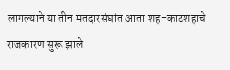लागल्याने या तीन मतदारसंघांत आता शह-काटशहाचे राजकारण सुरू झाले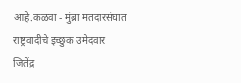आहे.कळवा - मुंब्रा मतदारसंघात राष्ट्रवादीचे इच्छुक उमेदवार जितेंद्र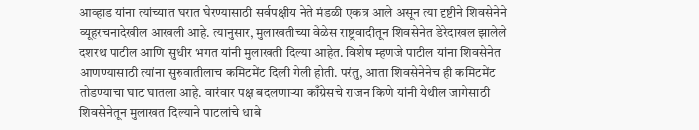आव्हाड यांना त्यांच्यात घरात घेरण्यासाठी सर्वपक्षीय नेते मंडळी एकत्र आले असून त्या दृष्टीने शिवसेनेने व्यूहरचनादेखील आखली आहे. त्यानुसार, मुलाखतीच्या वेळेस राष्ट्रवादीतून शिवसेनेत डेरेदाखल झालेले दशरथ पाटील आणि सुधीर भगत यांनी मुलाखती दिल्या आहेत. विशेष म्हणजे पाटील यांना शिवसेनेत आणण्यासाठी त्यांना सुरुवातीलाच कमिटमेंट दिली गेली होती. परंतु, आता शिवसेनेनेच ही कमिटमेंट तोडण्याचा घाट घातला आहे. वारंवार पक्ष बदलणाऱ्या काँग्रेसचे राजन किणे यांनी येथील जागेसाठी शिवसेनेतून मुलाखत दिल्याने पाटलांचे धाबे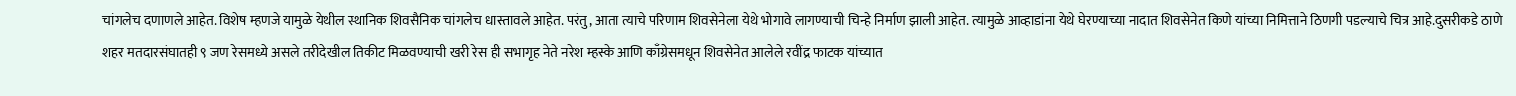चांगलेच दणाणले आहेत. विशेष म्हणजे यामुळे येथील स्थानिक शिवसैनिक चांगलेच धास्तावले आहेत. परंतु, आता त्याचे परिणाम शिवसेनेला येथे भोगावे लागण्याची चिन्हे निर्माण झाली आहेत. त्यामुळे आव्हाडांना येथे घेरण्याच्या नादात शिवसेनेत किणे यांच्या निमित्ताने ठिणगी पडल्याचे चित्र आहे.दुसरीकडे ठाणे शहर मतदारसंघातही ९ जण रेसमध्ये असले तरीदेखील तिकीट मिळवण्याची खरी रेस ही सभागृह नेते नरेश म्हस्के आणि काँग्रेसमधून शिवसेनेत आलेले रवींद्र फाटक यांच्यात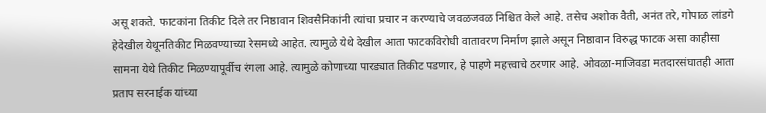असू शकते. फाटकांना तिकीट दिले तर निष्ठावान शिवसैनिकांनी त्यांचा प्रचार न करण्याचे जवळजवळ निश्चित केले आहे. तसेच अशोक वैती, अनंत तरे, गोपाळ लांडगे हेदेखील येथूनतिकीट मिळवण्याच्या रेसमध्ये आहेत. त्यामुळे येथे देखील आता फाटकविरोधी वातावरण निर्माण झाले असून निष्ठावान विरुद्ध फाटक असा काहीसा सामना येथे तिकीट मिळण्यापूर्वीच रंगला आहे. त्यामुळे कोणाच्या पारड्यात तिकीट पडणार, हे पाहणे महत्त्वाचे ठरणार आहे. ओवळा-माजिवडा मतदारसंघातही आता प्रताप सरनाईक यांच्या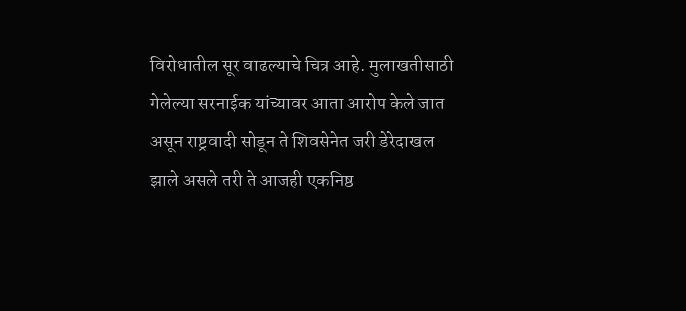विरोधातील सूर वाढल्याचे चित्र आहे. मुलाखतीसाठी गेलेल्या सरनाईक यांच्यावर आता आरोप केले जात असून राष्ट्रवादी सोडून ते शिवसेनेत जरी डेरेदाखल झाले असले तरी ते आजही एकनिष्ठ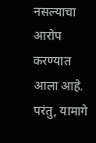नसल्याचा आरोप करण्यात आला आहे. परंतु, यामागे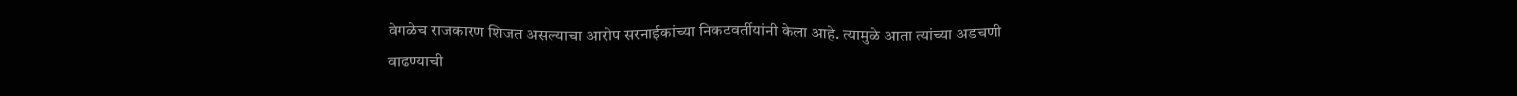वेगळेच राजकारण शिजत असल्याचा आरोप सरनाईकांच्या निकटवर्तीयांनी केला आहे. त्यामुळे आता त्यांच्या अडचणी वाढण्याची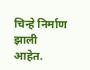चिन्हे निर्माण झाली आहेत.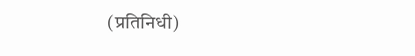(प्रतिनिधी)